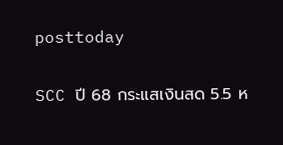posttoday

SCC ปี 68 กระแสเงินสด 5.5 ห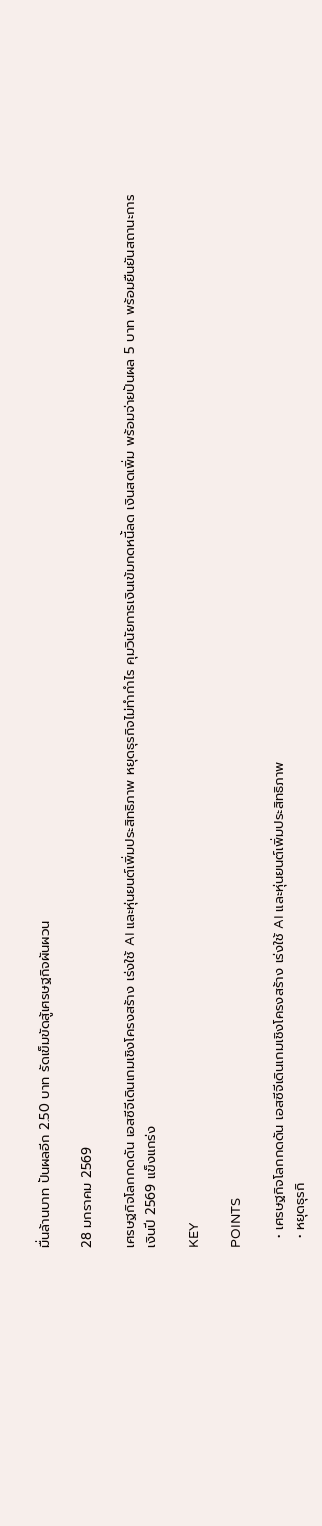มื่นล้านบาท ปันผลอีก 2.50 บาท รัดเข็มขัดสู้เศรษฐกิจผันผวน

28 มกราคม 2569

เศรษฐกิจโลกกดดัน เอสซีจีเดินเกมเชิงโครงสร้าง เร่งใช้ AI และหุ่นยนต์เพิ่มประสิทธิภาพ หยุดธุรกิจไม่ทำกำไร คุมวินัยการเงินเข้มกดหนี้ลด เงินสดเพิ่ม พร้อมจ่ายปันผล 5 บาท พร้อมยืนยันสถานะการเงินปี 2569 แข็งแกร่ง

KEY

POINTS

  • เศรษฐกิจโลกกดดัน เอสซีจีเดินเกมเชิงโครงสร้าง เร่งใช้ AI และหุ่นยนต์เพิ่มประสิทธิภาพ
  • หยุดธุรกิ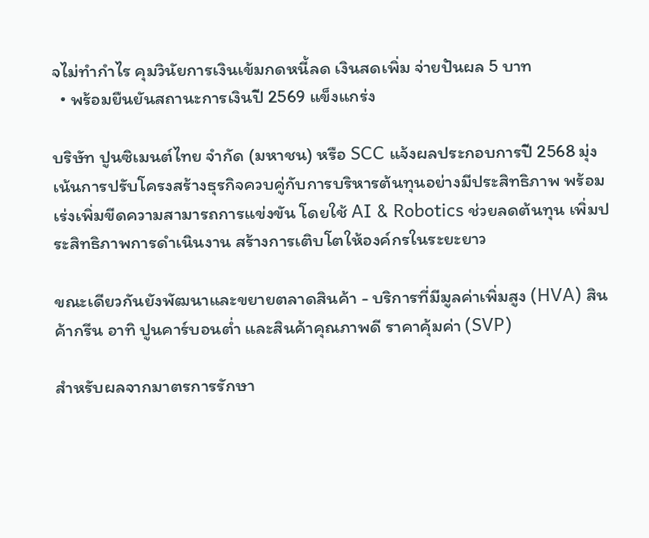จไม่ทำกำไร คุมวินัยการเงินเข้มกดหนี้ลด เงินสดเพิ่ม จ่ายปันผล 5 บาท
  • พร้อมยืนยันสถานะการเงินปี 2569 แข็งแกร่ง

บริษัท ปูนซิเมนต์ไทย จำกัด (มหาชน) หรือ SCC แจ้งผลประกอบการปี 2568 มุ่งเน้นการปรับโครงสร้างธุรกิจควบคู่กับการบริหารต้นทุนอย่างมีประสิทธิภาพ พร้อมเร่งเพิ่มขีดความสามารถการแข่งขัน โดยใช้ AI & Robotics ช่วยลดต้นทุน เพิ่มประสิทธิภาพการดำเนินงาน สร้างการเติบโตให้องค์กรในระยะยาว

ขณะเดียวกันยังพัฒนาและขยายตลาดสินค้า - บริการที่มีมูลค่าเพิ่มสูง (HVA) สินค้ากรีน อาทิ ปูนคาร์บอนต่ำ และสินค้าคุณภาพดี ราคาคุ้มค่า (SVP)

สำหรับผลจากมาตรการรักษา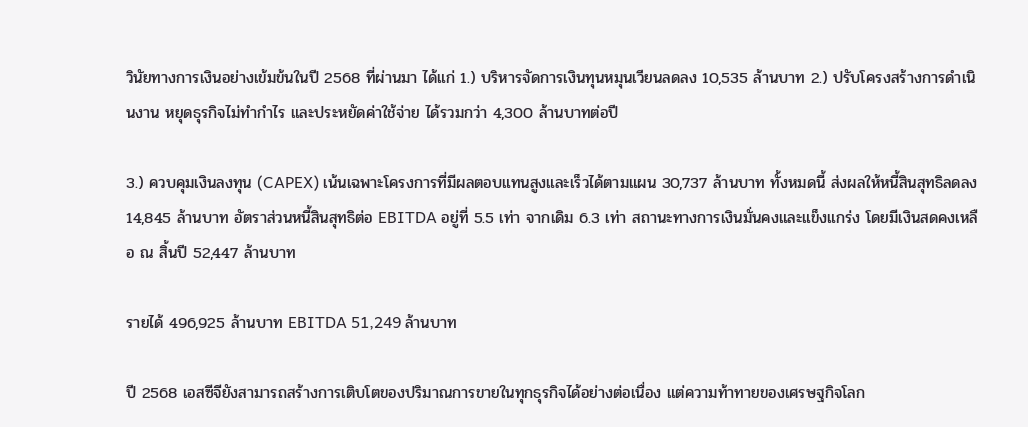วินัยทางการเงินอย่างเข้มข้นในปี 2568 ที่ผ่านมา ได้แก่ 1.) บริหารจัดการเงินทุนหมุนเวียนลดลง 10,535 ล้านบาท 2.) ปรับโครงสร้างการดำเนินงาน หยุดธุรกิจไม่ทำกำไร และประหยัดค่าใช้จ่าย ได้รวมกว่า 4,300 ล้านบาทต่อปี

3.) ควบคุมเงินลงทุน (CAPEX) เน้นเฉพาะโครงการที่มีผลตอบแทนสูงและเร็วได้ตามแผน 30,737 ล้านบาท ทั้งหมดนี้ ส่งผลให้หนี้สินสุทธิลดลง 14,845 ล้านบาท อัตราส่วนหนี้สินสุทธิต่อ EBITDA อยู่ที่ 5.5 เท่า จากเดิม 6.3 เท่า สถานะทางการเงินมั่นคงและแข็งแกร่ง โดยมีเงินสดคงเหลือ ณ สิ้นปี 52,447 ล้านบาท

รายได้ 496,925 ล้านบาท EBITDA 51,249 ล้านบาท

ปี 2568 เอสซีจียังสามารถสร้างการเติบโตของปริมาณการขายในทุกธุรกิจได้อย่างต่อเนื่อง แต่ความท้าทายของเศรษฐกิจโลก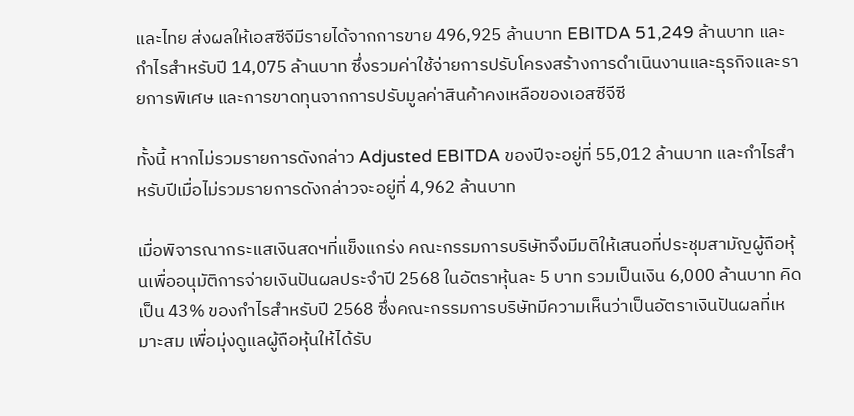และไทย ส่งผลให้เอสซีจีมีรายได้จากการขาย 496,925 ล้านบาท EBITDA 51,249 ล้านบาท และกำไรสำหรับปี 14,075 ล้านบาท ซึ่งรวมค่าใช้จ่ายการปรับโครงสร้างการดำเนินงานและธุรกิจและรายการพิเศษ และการขาดทุนจากการปรับมูลค่าสินค้าคงเหลือของเอสซีจีซี

ทั้งนี้ หากไม่รวมรายการดังกล่าว Adjusted EBITDA ของปีจะอยู่ที่ 55,012 ล้านบาท และกำไรสำหรับปีเมื่อไม่รวมรายการดังกล่าวจะอยู่ที่ 4,962 ล้านบาท

เมื่อพิจารณากระแสเงินสดฯที่แข็งแกร่ง คณะกรรมการบริษัทจึงมีมติให้เสนอที่ประชุมสามัญผู้ถือหุ้นเพื่ออนุมัติการจ่ายเงินปันผลประจำปี 2568 ในอัตราหุ้นละ 5 บาท รวมเป็นเงิน 6,000 ล้านบาท คิดเป็น 43% ของกำไรสำหรับปี 2568 ซึ่งคณะกรรมการบริษัทมีความเห็นว่าเป็นอัตราเงินปันผลที่เหมาะสม เพื่อมุ่งดูแลผู้ถือหุ้นให้ได้รับ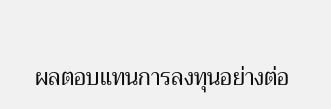ผลตอบแทนการลงทุนอย่างต่อ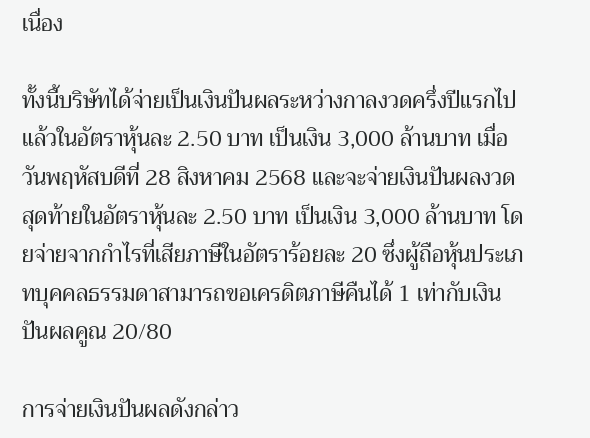เนื่อง

ทั้งนี้บริษัทได้จ่ายเป็นเงินปันผลระหว่างกาลงวดครึ่งปีแรกไปแล้วในอัตราหุ้นละ 2.50 บาท เป็นเงิน 3,000 ล้านบาท เมื่อวันพฤหัสบดีที่ 28 สิงหาคม 2568 และจะจ่ายเงินปันผลงวดสุดท้ายในอัตราหุ้นละ 2.50 บาท เป็นเงิน 3,000 ล้านบาท โดยจ่ายจากกำไรที่เสียภาษีในอัตราร้อยละ 20 ซึ่งผู้ถือหุ้นประเภทบุคคลธรรมดาสามารถขอเครดิตภาษีคืนได้ 1 เท่ากับเงินปันผลคูณ 20/80

การจ่ายเงินปันผลดังกล่าว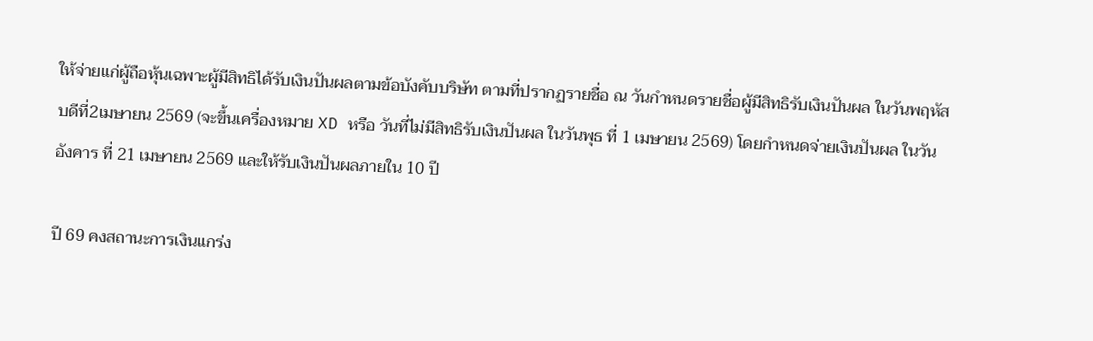ให้จ่ายแก่ผู้ถือหุ้นเฉพาะผู้มีสิทธิได้รับเงินปันผลตามข้อบังคับบริษัท ตามที่ปรากฏรายชื่อ ณ วันกำหนดรายชื่อผู้มีสิทธิรับเงินปันผล ในวันพฤหัสบดีที่2เมษายน 2569 (จะขึ้นเครื่องหมาย XD หรือ วันที่ไม่มีสิทธิรับเงินปันผล ในวันพุธ ที่ 1 เมษายน 2569) โดยกำหนดจ่ายเงินปันผล ในวันอังคาร ที่ 21 เมษายน 2569 และให้รับเงินปันผลภายใน 10 ปี

ปี 69 คงสถานะการเงินแกร่ง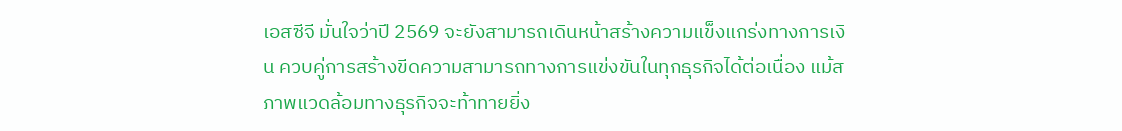เอสซีจี มั่นใจว่าปี 2569 จะยังสามารถเดินหน้าสร้างความแข็งแกร่งทางการเงิน ควบคู่การสร้างขีดความสามารถทางการแข่งขันในทุกธุรกิจได้ต่อเนื่อง แม้สภาพแวดล้อมทางธุรกิจจะท้าทายยิ่ง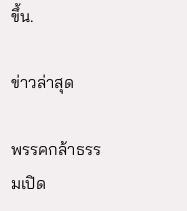ขึ้น.

ข่าวล่าสุด

พรรคกล้าธรรมเปิด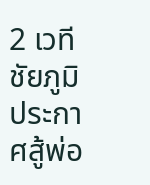2 เวทีชัยภูมิ ประกาศสู้พ่อ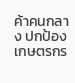ค้าคนกลาง ปกป้องเกษตรกร